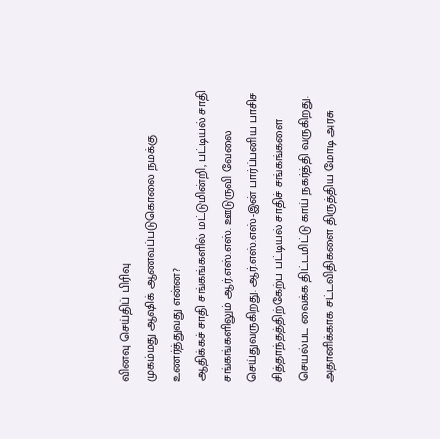வினவு செய்திப் பிரிவு
முகம்மது ஆஷிக் ஆணவப்படுகொலை நமக்கு உணர்த்துவது என்ன?
ஆதிக்கச் சாதி சங்கங்களில் மட்டுமின்றி, பட்டியல் சாதி சங்கங்களிலும் ஆர்.எஸ்.எஸ். ஊடுருவி வேலை செய்துவருகிறது. ஆர்.எஸ்.எஸ்-இன் பார்ப்பனிய பாசிச சித்தாந்தத்திற்கேற்ப பட்டியல் சாதிச் சங்கங்களை செயல்பட வைக்க திட்டமிட்டு காய் நகர்த்தி வருகிறது.
அதானிக்காக சட்டவிதிகளை திருத்திய மோடி அரசு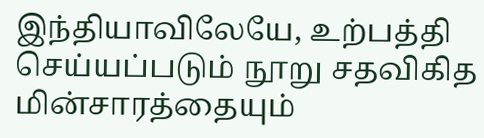இந்தியாவிலேயே, உற்பத்தி செய்யப்படும் நூறு சதவிகித மின்சாரத்தையும்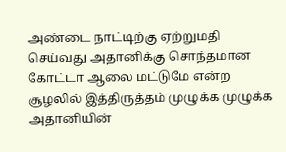அண்டை நாட்டிற்கு ஏற்றுமதி செய்வது அதானிக்கு சொந்தமான கோட்டா ஆலை மட்டுமே என்ற சூழலில் இத்திருத்தம் முழுக்க முழுக்க அதானியின்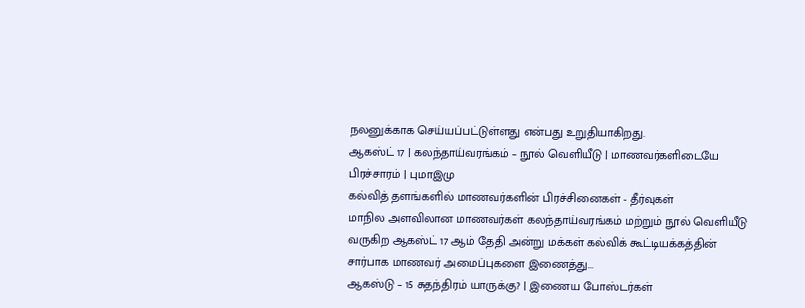நலனுக்காக செய்யப்பட்டுள்ளது என்பது உறுதியாகிறது.
ஆகஸ்ட் 17 | கலந்தாய்வரங்கம் – நூல் வெளியீடு | மாணவர்களிடையே பிரச்சாரம் | புமாஇமு
கல்வித் தளங்களில் மாணவர்களின் பிரச்சினைகள் - தீர்வுகள்
மாநில அளவிலான மாணவர்கள் கலந்தாய்வரங்கம் மற்றும் நூல் வெளியீடு
வருகிற ஆகஸ்ட் 17 ஆம் தேதி அன்று மக்கள் கல்விக் கூட்டியக்கத்தின் சார்பாக மாணவர் அமைப்புகளை இணைத்து...
ஆகஸ்டு – 15 சுதந்திரம் யாருக்கு? | இணைய போஸ்டர்கள்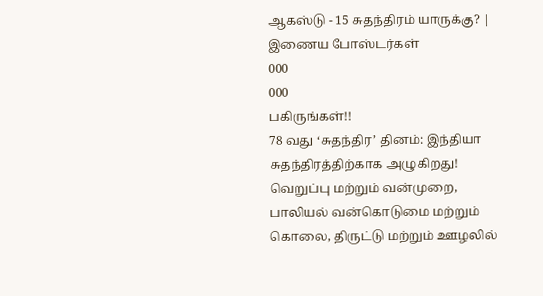ஆகஸ்டு - 15 சுதந்திரம் யாருக்கு? | இணைய போஸ்டர்கள்
000
000
பகிருங்கள்!!
78 வது ‘சுதந்திர’ தினம்: இந்தியா சுதந்திரத்திற்காக அழுகிறது!
வெறுப்பு மற்றும் வன்முறை, பாலியல் வன்கொடுமை மற்றும் கொலை, திருட்டு மற்றும் ஊழலில்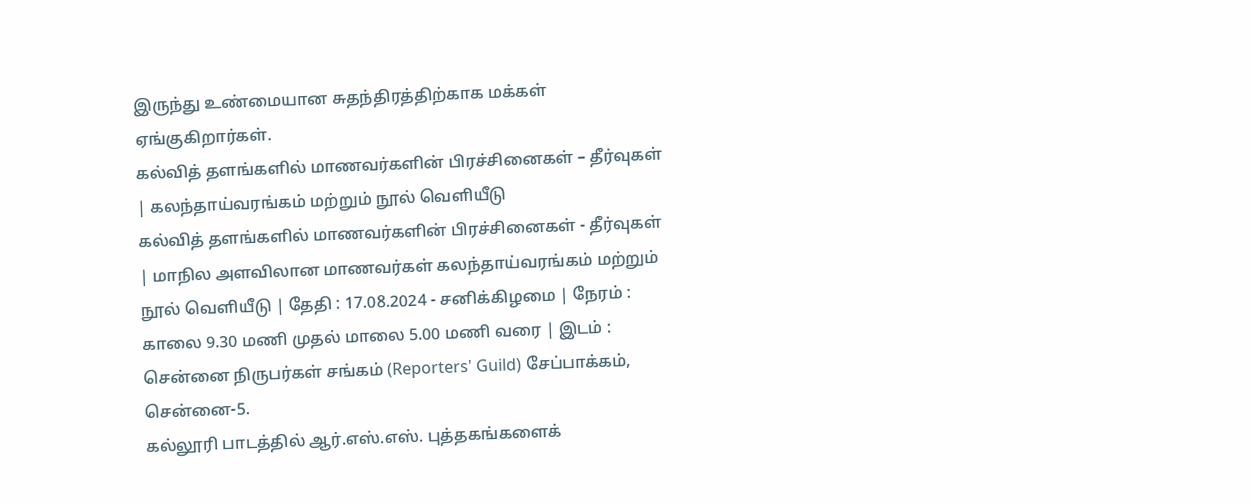இருந்து உண்மையான சுதந்திரத்திற்காக மக்கள் ஏங்குகிறார்கள்.
கல்வித் தளங்களில் மாணவர்களின் பிரச்சினைகள் – தீர்வுகள் | கலந்தாய்வரங்கம் மற்றும் நூல் வெளியீடு
கல்வித் தளங்களில் மாணவர்களின் பிரச்சினைகள் - தீர்வுகள் | மாநில அளவிலான மாணவர்கள் கலந்தாய்வரங்கம் மற்றும் நூல் வெளியீடு | தேதி : 17.08.2024 - சனிக்கிழமை | நேரம் : காலை 9.30 மணி முதல் மாலை 5.00 மணி வரை | இடம் : சென்னை நிருபர்கள் சங்கம் (Reporters' Guild) சேப்பாக்கம், சென்னை-5.
கல்லூரி பாடத்தில் ஆர்.எஸ்.எஸ். புத்தகங்களைக்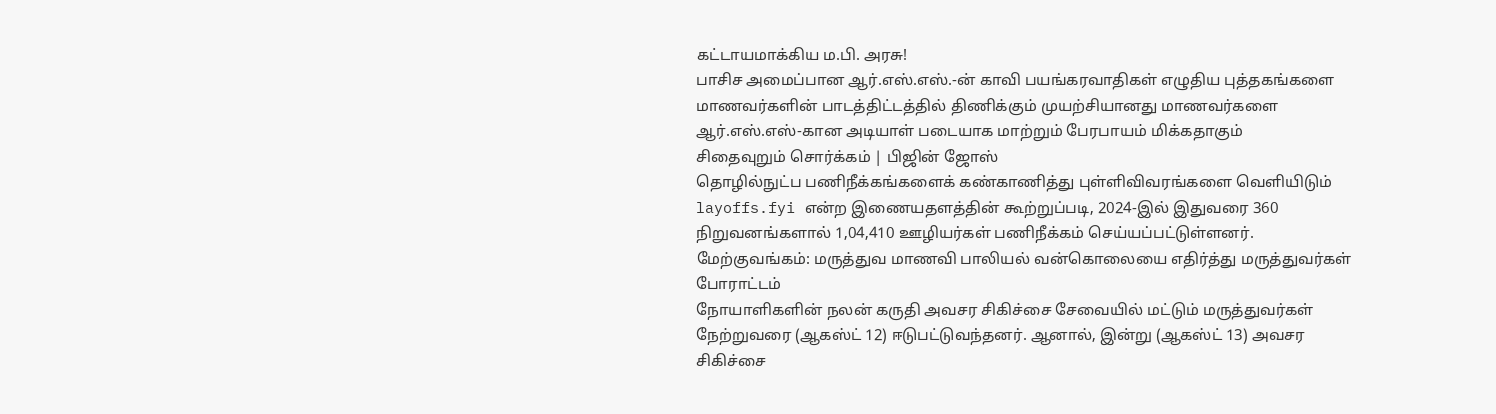கட்டாயமாக்கிய ம.பி. அரசு!
பாசிச அமைப்பான ஆர்.எஸ்.எஸ்.-ன் காவி பயங்கரவாதிகள் எழுதிய புத்தகங்களை மாணவர்களின் பாடத்திட்டத்தில் திணிக்கும் முயற்சியானது மாணவர்களை ஆர்.எஸ்.எஸ்-கான அடியாள் படையாக மாற்றும் பேரபாயம் மிக்கதாகும்
சிதைவுறும் சொர்க்கம் | பிஜின் ஜோஸ்
தொழில்நுட்ப பணிநீக்கங்களைக் கண்காணித்து புள்ளிவிவரங்களை வெளியிடும் layoffs.fyi என்ற இணையதளத்தின் கூற்றுப்படி, 2024-இல் இதுவரை 360 நிறுவனங்களால் 1,04,410 ஊழியர்கள் பணிநீக்கம் செய்யப்பட்டுள்ளனர்.
மேற்குவங்கம்: மருத்துவ மாணவி பாலியல் வன்கொலையை எதிர்த்து மருத்துவர்கள் போராட்டம்
நோயாளிகளின் நலன் கருதி அவசர சிகிச்சை சேவையில் மட்டும் மருத்துவர்கள் நேற்றுவரை (ஆகஸ்ட் 12) ஈடுபட்டுவந்தனர். ஆனால், இன்று (ஆகஸ்ட் 13) அவசர சிகிச்சை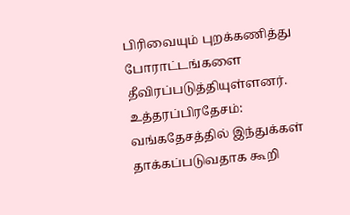பிரிவையும் புறக்கணித்து போராட்டங்களை தீவிரப்படுத்தியுள்ளனர்.
உத்தரப்பிரதேசம்: வங்கதேசத்தில் இந்துக்கள் தாக்கப்படுவதாக கூறி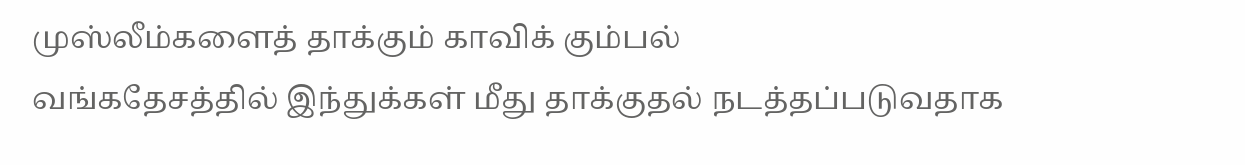முஸ்லீம்களைத் தாக்கும் காவிக் கும்பல்
வங்கதேசத்தில் இந்துக்கள் மீது தாக்குதல் நடத்தப்படுவதாக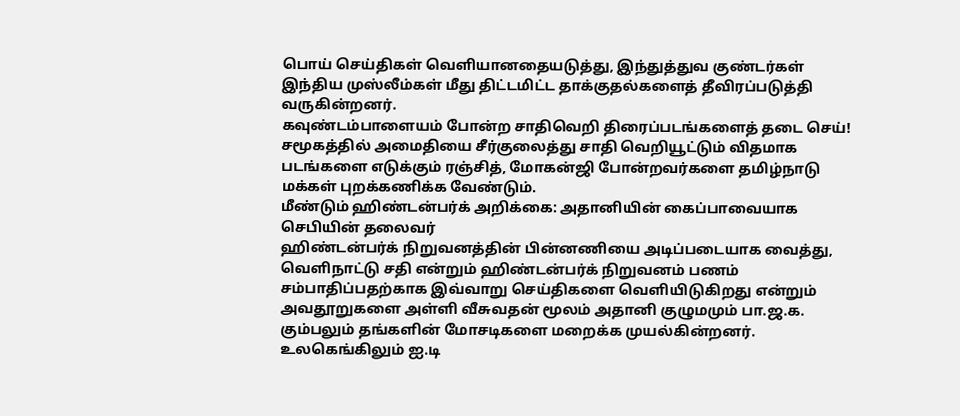பொய் செய்திகள் வெளியானதையடுத்து, இந்துத்துவ குண்டர்கள் இந்திய முஸ்லீம்கள் மீது திட்டமிட்ட தாக்குதல்களைத் தீவிரப்படுத்தி வருகின்றனர்.
கவுண்டம்பாளையம் போன்ற சாதிவெறி திரைப்படங்களைத் தடை செய்!
சமூகத்தில் அமைதியை சீர்குலைத்து சாதி வெறியூட்டும் விதமாக படங்களை எடுக்கும் ரஞ்சித், மோகன்ஜி போன்றவர்களை தமிழ்நாடு மக்கள் புறக்கணிக்க வேண்டும்.
மீண்டும் ஹிண்டன்பர்க் அறிக்கை: அதானியின் கைப்பாவையாக செபியின் தலைவர்
ஹிண்டன்பர்க் நிறுவனத்தின் பின்னணியை அடிப்படையாக வைத்து, வெளிநாட்டு சதி என்றும் ஹிண்டன்பர்க் நிறுவனம் பணம் சம்பாதிப்பதற்காக இவ்வாறு செய்திகளை வெளியிடுகிறது என்றும் அவதூறுகளை அள்ளி வீசுவதன் மூலம் அதானி குழுமமும் பா.ஜ.க. கும்பலும் தங்களின் மோசடிகளை மறைக்க முயல்கின்றனர்.
உலகெங்கிலும் ஐ.டி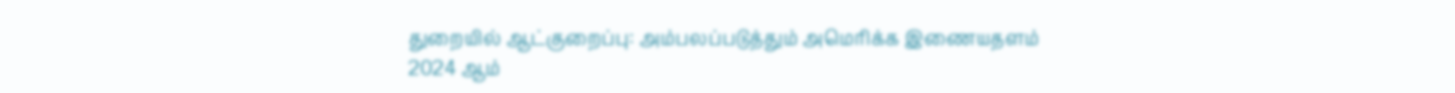துறையில் ஆட்குறைப்பு: அம்பலப்படுத்தும் அமெரிக்க இணையதளம்
2024 ஆம்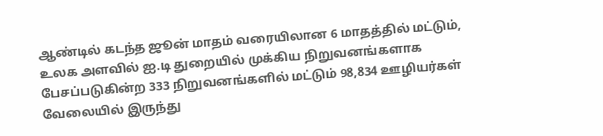ஆண்டில் கடந்த ஜூன் மாதம் வரையிலான 6 மாதத்தில் மட்டும், உலக அளவில் ஐ.டி துறையில் முக்கிய நிறுவனங்களாக பேசப்படுகின்ற 333 நிறுவனங்களில் மட்டும் 98,834 ஊழியர்கள் வேலையில் இருந்து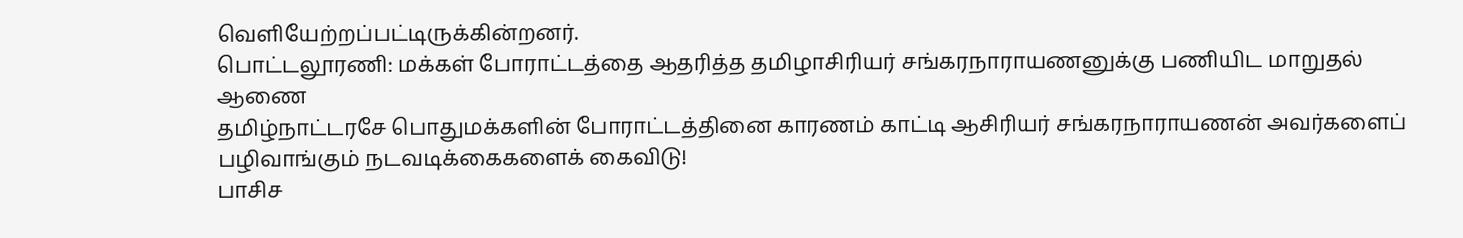வெளியேற்றப்பட்டிருக்கின்றனர்.
பொட்டலூரணி: மக்கள் போராட்டத்தை ஆதரித்த தமிழாசிரியர் சங்கரநாராயணனுக்கு பணியிட மாறுதல் ஆணை
தமிழ்நாட்டரசே பொதுமக்களின் போராட்டத்தினை காரணம் காட்டி ஆசிரியர் சங்கரநாராயணன் அவர்களைப் பழிவாங்கும் நடவடிக்கைகளைக் கைவிடு!
பாசிச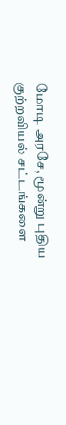மோடி அரசே, மூன்று புதிய குற்றவியல் சட்டங்களை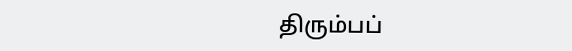திரும்பப்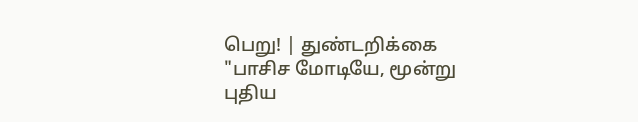பெறு! | துண்டறிக்கை
"பாசிச மோடியே, மூன்று புதிய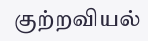குற்றவியல்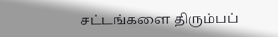சட்டங்களை திரும்பப்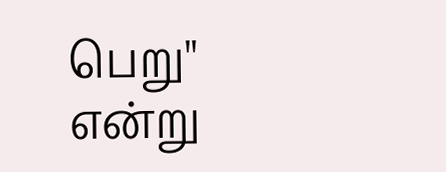பெறு" என்று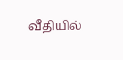வீதியில்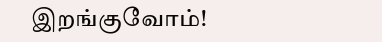இறங்குவோம்!